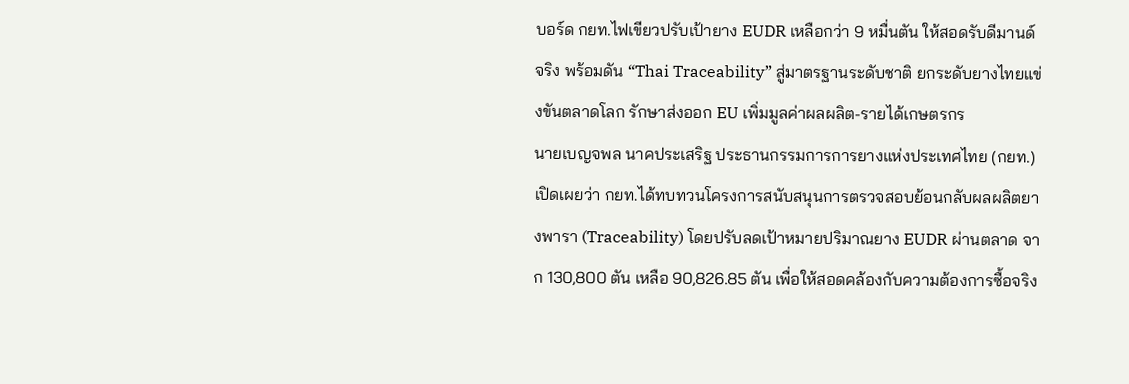บอร์ด กยท.ไฟเขียวปรับเป้ายาง EUDR เหลือกว่า 9 หมื่นตัน ให้สอดรับดีมานด์จริง พร้อมดัน “Thai Traceability” สู่มาตรฐานระดับชาติ ยกระดับยางไทยแข่งขันตลาดโลก รักษาส่งออก EU เพิ่มมูลค่าผลผลิต-รายได้เกษตรกร
นายเบญจพล นาคประเสริฐ ประธานกรรมการการยางแห่งประเทศไทย (กยท.) เปิดเผยว่า กยท.ได้ทบทวนโครงการสนับสนุนการตรวจสอบย้อนกลับผลผลิตยางพารา (Traceability) โดยปรับลดเป้าหมายปริมาณยาง EUDR ผ่านตลาด จาก 130,800 ตัน เหลือ 90,826.85 ตัน เพื่อให้สอดคล้องกับความต้องการซื้อจริง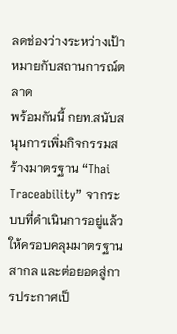ลดช่องว่างระหว่างเป้าหมายกับสถานการณ์ตลาด
พร้อมกันนี้ กยท.สนับสนุนการเพิ่มกิจกรรมสร้างมาตรฐาน “Thai Traceability” จากระบบที่ดำเนินการอยู่แล้ว ให้ครอบคลุมมาตรฐานสากล และต่อยอดสู่การประกาศเป็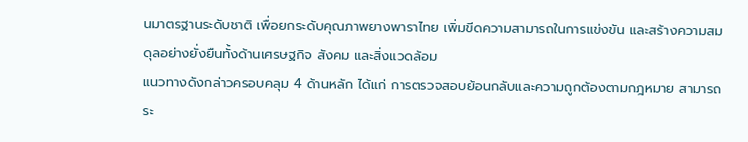นมาตรฐานระดับชาติ เพื่อยกระดับคุณภาพยางพาราไทย เพิ่มขีดความสามารถในการแข่งขัน และสร้างความสมดุลอย่างยั่งยืนทั้งด้านเศรษฐกิจ สังคม และสิ่งแวดล้อม
แนวทางดังกล่าวครอบคลุม 4 ด้านหลัก ได้แก่ การตรวจสอบย้อนกลับและความถูกต้องตามกฎหมาย สามารถระ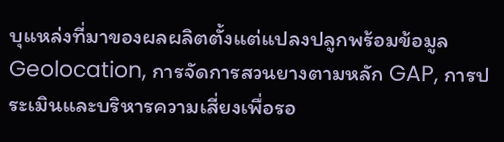บุแหล่งที่มาของผลผลิตตั้งแต่แปลงปลูกพร้อมข้อมูล Geolocation, การจัดการสวนยางตามหลัก GAP, การประเมินและบริหารความเสี่ยงเพื่อรอ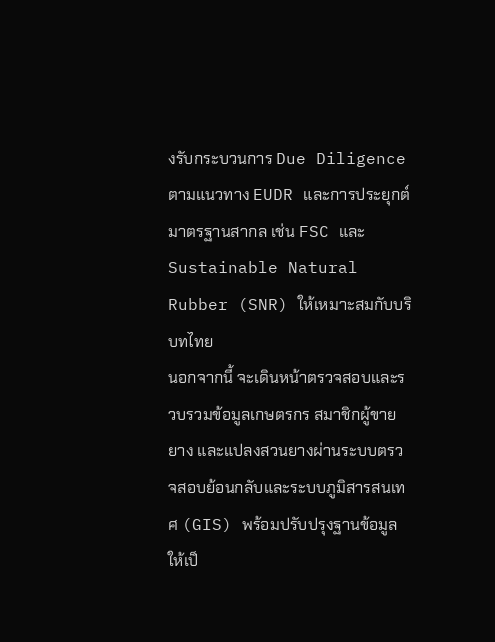งรับกระบวนการ Due Diligence ตามแนวทาง EUDR และการประยุกต์มาตรฐานสากล เช่น FSC และ Sustainable Natural Rubber (SNR) ให้เหมาะสมกับบริบทไทย
นอกจากนี้ จะเดินหน้าตรวจสอบและรวบรวมข้อมูลเกษตรกร สมาชิกผู้ขายยาง และแปลงสวนยางผ่านระบบตรวจสอบย้อนกลับและระบบภูมิสารสนเทศ (GIS) พร้อมปรับปรุงฐานข้อมูลให้เป็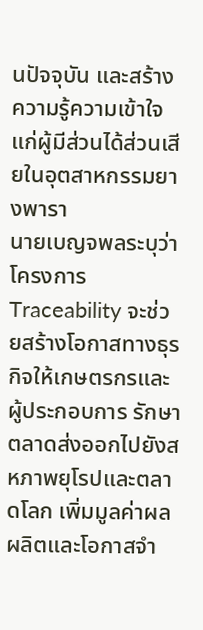นปัจจุบัน และสร้างความรู้ความเข้าใจแก่ผู้มีส่วนได้ส่วนเสียในอุตสาหกรรมยางพารา
นายเบญจพลระบุว่า โครงการ Traceability จะช่วยสร้างโอกาสทางธุรกิจให้เกษตรกรและผู้ประกอบการ รักษาตลาดส่งออกไปยังสหภาพยุโรปและตลาดโลก เพิ่มมูลค่าผลผลิตและโอกาสจำ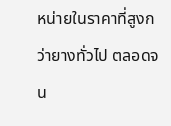หน่ายในราคาที่สูงกว่ายางทั่วไป ตลอดจน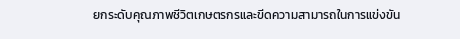ยกระดับคุณภาพชีวิตเกษตรกรและขีดความสามารถในการแข่งขัน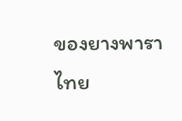ของยางพาราไทย